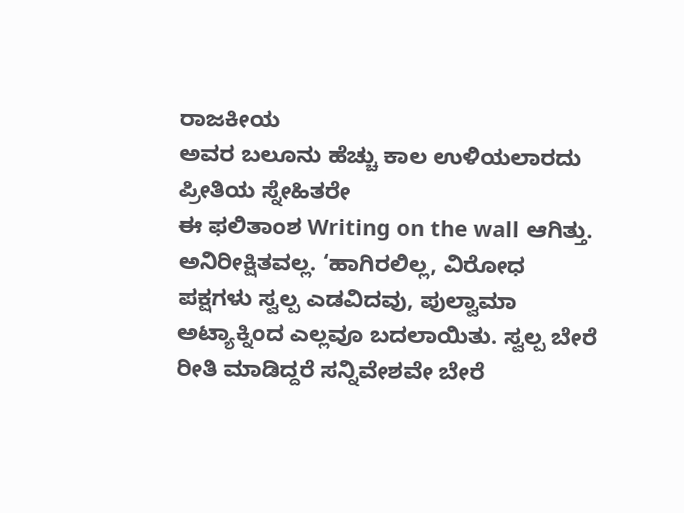ರಾಜಕೀಯ
ಅವರ ಬಲೂನು ಹೆಚ್ಚು ಕಾಲ ಉಳಿಯಲಾರದು
ಪ್ರೀತಿಯ ಸ್ನೇಹಿತರೇ
ಈ ಫಲಿತಾಂಶ Writing on the wall ಆಗಿತ್ತು. ಅನಿರೀಕ್ಷಿತವಲ್ಲ. ‘ಹಾಗಿರಲಿಲ್ಲ, ವಿರೋಧ ಪಕ್ಷಗಳು ಸ್ವಲ್ಪ ಎಡವಿದವು, ಪುಲ್ವಾಮಾ ಅಟ್ಯಾಕ್ನಿಂದ ಎಲ್ಲವೂ ಬದಲಾಯಿತು. ಸ್ವಲ್ಪ ಬೇರೆ ರೀತಿ ಮಾಡಿದ್ದರೆ ಸನ್ನಿವೇಶವೇ ಬೇರೆ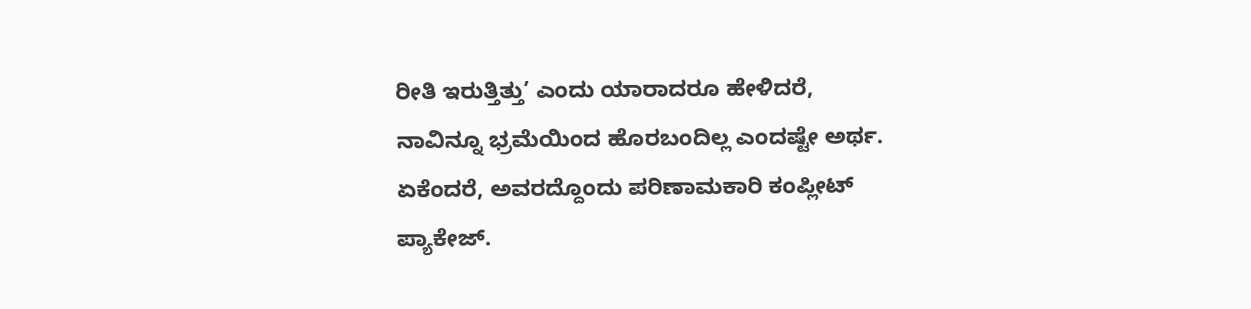ರೀತಿ ಇರುತ್ತಿತ್ತು’ ಎಂದು ಯಾರಾದರೂ ಹೇಳಿದರೆ, ನಾವಿನ್ನೂ ಭ್ರಮೆಯಿಂದ ಹೊರಬಂದಿಲ್ಲ ಎಂದಷ್ಟೇ ಅರ್ಥ. ಏಕೆಂದರೆ, ಅವರದ್ದೊಂದು ಪರಿಣಾಮಕಾರಿ ಕಂಪ್ಲೀಟ್ ಪ್ಯಾಕೇಜ್.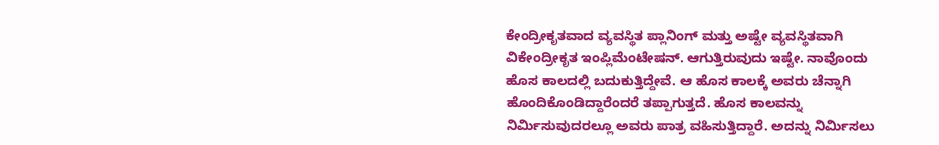ಕೇಂದ್ರೀಕೃತವಾದ ವ್ಯವಸ್ಥಿತ ಪ್ಲಾನಿಂಗ್ ಮತ್ತು ಅಷ್ಟೇ ವ್ಯವಸ್ಥಿತವಾಗಿ ವಿಕೇಂದ್ರೀಕೃತ ಇಂಪ್ಲಿಮೆಂಟೇಷನ್. ಆಗುತ್ತಿರುವುದು ಇಷ್ಟೇ. ನಾವೊಂದು ಹೊಸ ಕಾಲದಲ್ಲಿ ಬದುಕುತ್ತಿದ್ದೇವೆ. ಆ ಹೊಸ ಕಾಲಕ್ಕೆ ಅವರು ಚೆನ್ನಾಗಿ ಹೊಂದಿಕೊಂಡಿದ್ದಾರೆಂದರೆ ತಪ್ಪಾಗುತ್ತದೆ. ಹೊಸ ಕಾಲವನ್ನು ನಿರ್ಮಿಸುವುದರಲ್ಲೂ ಅವರು ಪಾತ್ರ ವಹಿಸುತ್ತಿದ್ದಾರೆ. ಅದನ್ನು ನಿರ್ಮಿಸಲು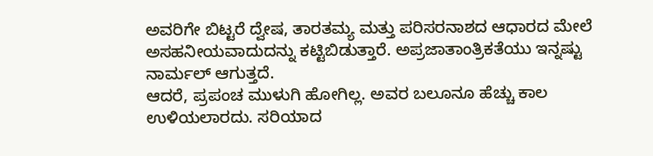ಅವರಿಗೇ ಬಿಟ್ಟರೆ ದ್ವೇಷ, ತಾರತಮ್ಯ ಮತ್ತು ಪರಿಸರನಾಶದ ಆಧಾರದ ಮೇಲೆ ಅಸಹನೀಯವಾದುದನ್ನು ಕಟ್ಟಿಬಿಡುತ್ತಾರೆ. ಅಪ್ರಜಾತಾಂತ್ರಿಕತೆಯು ಇನ್ನಷ್ಟು ನಾರ್ಮಲ್ ಆಗುತ್ತದೆ.
ಆದರೆ, ಪ್ರಪಂಚ ಮುಳುಗಿ ಹೋಗಿಲ್ಲ. ಅವರ ಬಲೂನೂ ಹೆಚ್ಚು ಕಾಲ ಉಳಿಯಲಾರದು. ಸರಿಯಾದ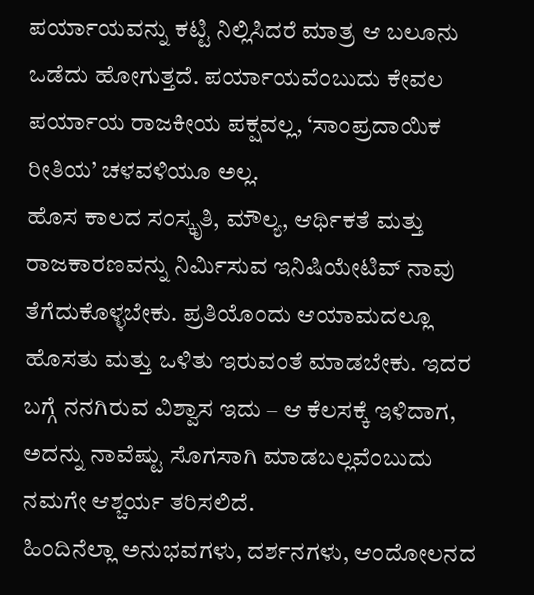ಪರ್ಯಾಯವನ್ನು ಕಟ್ಟಿ ನಿಲ್ಲಿಸಿದರೆ ಮಾತ್ರ ಆ ಬಲೂನು ಒಡೆದು ಹೋಗುತ್ತದೆ. ಪರ್ಯಾಯವೆಂಬುದು ಕೇವಲ ಪರ್ಯಾಯ ರಾಜಕೀಯ ಪಕ್ಷವಲ್ಲ, ‘ಸಾಂಪ್ರದಾಯಿಕ ರೀತಿಯ’ ಚಳವಳಿಯೂ ಅಲ್ಲ.
ಹೊಸ ಕಾಲದ ಸಂಸ್ಕೃತಿ, ಮೌಲ್ಯ, ಆರ್ಥಿಕತೆ ಮತ್ತು ರಾಜಕಾರಣವನ್ನು ನಿರ್ಮಿಸುವ ಇನಿಷಿಯೇಟಿವ್ ನಾವು ತೆಗೆದುಕೊಳ್ಳಬೇಕು. ಪ್ರತಿಯೊಂದು ಆಯಾಮದಲ್ಲೂ ಹೊಸತು ಮತ್ತು ಒಳಿತು ಇರುವಂತೆ ಮಾಡಬೇಕು. ಇದರ ಬಗ್ಗೆ ನನಗಿರುವ ವಿಶ್ವಾಸ ಇದು – ಆ ಕೆಲಸಕ್ಕೆ ಇಳಿದಾಗ, ಅದನ್ನು ನಾವೆಷ್ಟು ಸೊಗಸಾಗಿ ಮಾಡಬಲ್ಲವೆಂಬುದು ನಮಗೇ ಆಶ್ಚರ್ಯ ತರಿಸಲಿದೆ.
ಹಿಂದಿನೆಲ್ಲಾ ಅನುಭವಗಳು, ದರ್ಶನಗಳು, ಆಂದೋಲನದ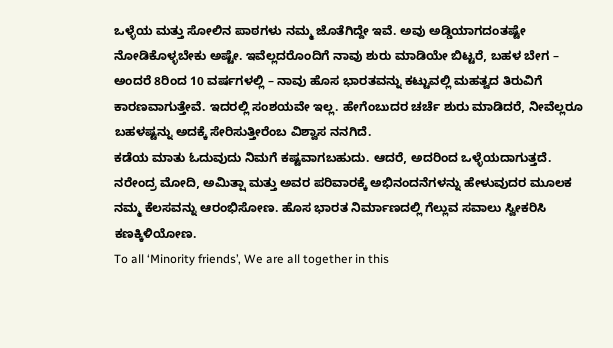ಒಳ್ಳೆಯ ಮತ್ತು ಸೋಲಿನ ಪಾಠಗಳು ನಮ್ಮ ಜೊತೆಗಿದ್ದೇ ಇವೆ. ಅವು ಅಡ್ಡಿಯಾಗದಂತಷ್ಟೇ ನೋಡಿಕೊಳ್ಳಬೇಕು ಅಷ್ಟೇ. ಇವೆಲ್ಲದರೊಂದಿಗೆ ನಾವು ಶುರು ಮಾಡಿಯೇ ಬಿಟ್ಟರೆ, ಬಹಳ ಬೇಗ – ಅಂದರೆ 8ರಿಂದ 10 ವರ್ಷಗಳಲ್ಲಿ – ನಾವು ಹೊಸ ಭಾರತವನ್ನು ಕಟ್ಟುವಲ್ಲಿ ಮಹತ್ವದ ತಿರುವಿಗೆ ಕಾರಣವಾಗುತ್ತೇವೆ. ಇದರಲ್ಲಿ ಸಂಶಯವೇ ಇಲ್ಲ. ಹೇಗೆಂಬುದರ ಚರ್ಚೆ ಶುರು ಮಾಡಿದರೆ, ನೀವೆಲ್ಲರೂ ಬಹಳಷ್ಟನ್ನು ಅದಕ್ಕೆ ಸೇರಿಸುತ್ತೀರೆಂಬ ವಿಶ್ವಾಸ ನನಗಿದೆ.
ಕಡೆಯ ಮಾತು ಓದುವುದು ನಿಮಗೆ ಕಷ್ಟವಾಗಬಹುದು. ಆದರೆ, ಅದರಿಂದ ಒಳ್ಳೆಯದಾಗುತ್ತದೆ. ನರೇಂದ್ರ ಮೋದಿ, ಅಮಿತ್ಷಾ ಮತ್ತು ಅವರ ಪರಿವಾರಕ್ಕೆ ಅಭಿನಂದನೆಗಳನ್ನು ಹೇಳುವುದರ ಮೂಲಕ ನಮ್ಮ ಕೆಲಸವನ್ನು ಆರಂಭಿಸೋಣ. ಹೊಸ ಭಾರತ ನಿರ್ಮಾಣದಲ್ಲಿ ಗೆಲ್ಲುವ ಸವಾಲು ಸ್ವೀಕರಿಸಿ ಕಣಕ್ಕಿಳಿಯೋಣ.
To all ‘Minority friends’, We are all together in this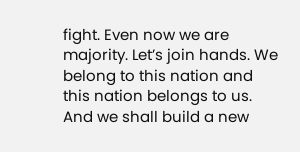fight. Even now we are majority. Let’s join hands. We belong to this nation and this nation belongs to us. And we shall build a new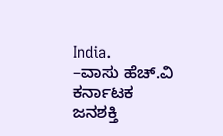India.
–ವಾಸು ಹೆಚ್.ವಿ
ಕರ್ನಾಟಕ ಜನಶಕ್ತಿ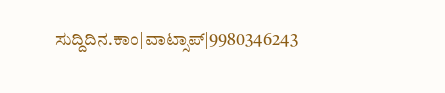ಸುದ್ದಿದಿನ.ಕಾಂ|ವಾಟ್ಸಾಪ್|9980346243